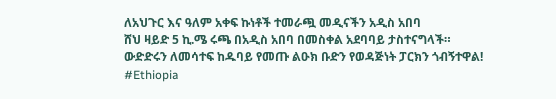ለአህጉር እና ዓለም አቀፍ ኩነቶች ተመራጯ መዲናችን አዲስ አበባ
ሸህ ዛይድ 5 ኪ.ሜ ሩጫ በአዲስ አበባ በመስቀል አደባባይ ታስተናግላች።
ውድድሩን ለመሳተፍ ከዱባይ የመጡ ልዑክ ቡድን የወዳጅነት ፓርክን ጎብኝተዋል!
#Ethiopia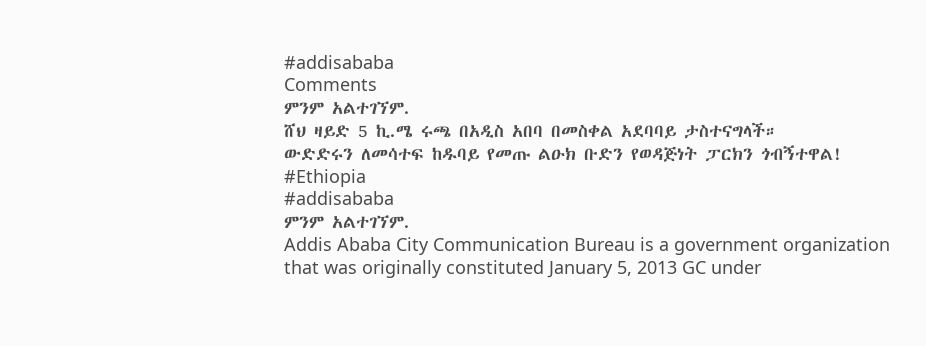#addisababa
Comments
ምንም አልተገኘም.
ሸህ ዛይድ 5 ኪ.ሜ ሩጫ በአዲስ አበባ በመስቀል አደባባይ ታስተናግላች።
ውድድሩን ለመሳተፍ ከዱባይ የመጡ ልዑክ ቡድን የወዳጅነት ፓርክን ጎብኝተዋል!
#Ethiopia
#addisababa
ምንም አልተገኘም.
Addis Ababa City Communication Bureau is a government organization that was originally constituted January 5, 2013 GC under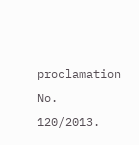proclamation No. 120/2013.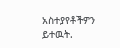አስተያየቶችዎን ይተዉት.